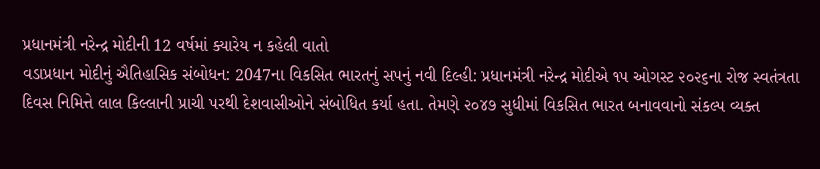પ્રધાનમંત્રી નરેન્દ્ર મોદીની 12 વર્ષમાં ક્યારેય ન કહેલી વાતો
વડાપ્રધાન મોદીનું ઐતિહાસિક સંબોધન: 2047ના વિકસિત ભારતનું સપનું નવી દિલ્હી: પ્રધાનમંત્રી નરેન્દ્ર મોદીએ ૧૫ ઓગસ્ટ ૨૦૨૬ના રોજ સ્વતંત્રતા દિવસ નિમિત્તે લાલ કિલ્લાની પ્રાચી પરથી દેશવાસીઓને સંબોધિત કર્યા હતા. તેમણે ૨૦૪૭ સુધીમાં વિકસિત ભારત બનાવવાનો સંકલ્પ વ્યક્ત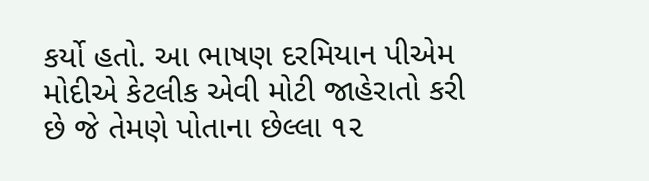કર્યો હતો. આ ભાષણ દરમિયાન પીએમ મોદીએ કેટલીક એવી મોટી જાહેરાતો કરી છે જે તેમણે પોતાના છેલ્લા ૧૨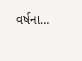વર્ષના…